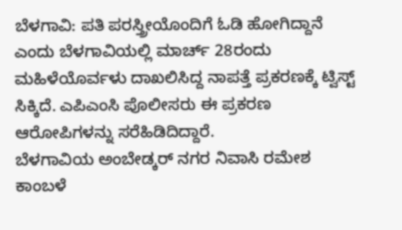ಬೆಳಗಾವಿ: ಪತಿ ಪರಸ್ತ್ರೀಯೊಂದಿಗೆ ಓಡಿ ಹೋಗಿದ್ದಾನೆ ಎಂದು ಬೆಳಗಾವಿಯಲ್ಲಿ ಮಾರ್ಚ್ 28ರಂದು ಮಹಿಳೆಯೊರ್ವಳು ದಾಖಲಿಸಿದ್ದ ನಾಪತ್ತೆ ಪ್ರಕರಣಕ್ಕೆ ಟ್ವಿಸ್ಟ್ ಸಿಕ್ಕಿದೆ. ಎಪಿಎಂಸಿ ಪೊಲೀಸರು ಈ ಪ್ರಕರಣ ಆರೋಪಿಗಳನ್ನು ಸರೆಹಿಡಿದಿದ್ದಾರೆ.
ಬೆಳಗಾವಿಯ ಅಂಬೇಡ್ಕರ್ ನಗರ ನಿವಾಸಿ ರಮೇಶ ಕಾಂಬಳೆ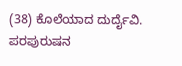(38) ಕೊಲೆಯಾದ ದುರ್ದೈವಿ. ಪರಪುರುಷನ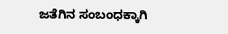ಜತೆಗಿನ ಸಂಬಂಧಕ್ಕಾಗಿ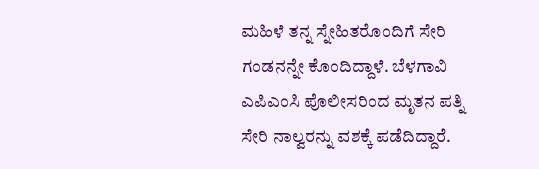ಮಹಿಳೆ ತನ್ನ ಸ್ನೇಹಿತರೊಂದಿಗೆ ಸೇರಿ ಗಂಡನನ್ನೇ ಕೊಂದಿದ್ದಾಳೆ. ಬೆಳಗಾವಿ ಎಪಿಎಂಸಿ ಪೊಲೀಸರಿಂದ ಮೃತನ ಪತ್ನಿ ಸೇರಿ ನಾಲ್ವರನ್ನು ವಶಕ್ಕೆ ಪಡೆದಿದ್ದಾರೆ.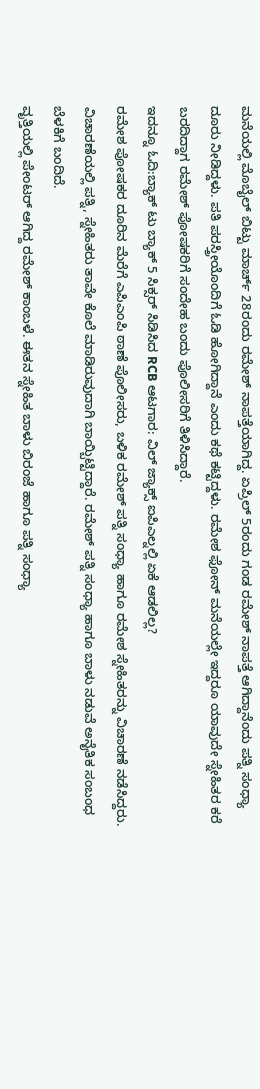ಮನೆಯಲ್ಲಿ ಮೊಬೈಲ್ ಬಿಟ್ಟು ಮಾರ್ಚ್ 28ರಂದು ರಮೇಶ್ ನಾಪತ್ತೆಯಾಗಿದ್ದ. ಏಪ್ರಿಲ್ 5ರಂದು ಗಂಡ ರಮೇಶ್ ನಾಪತ್ತೆ ಆಗಿದ್ದಾನೆಂದು ಪತ್ನಿ ಸಂಧ್ಯಾ ದೂರು ನೀಡಿದ್ದಳು. ಪತಿ ಪರಸ್ತ್ರೀಯೊಂದಿಗೆ ಓಡಿ ಹೋಗಿದ್ದಾನೆ ಎಂದು ಕಥೆ ಕಟ್ಟಿದ್ದಳು. ರಮೇಶ ಫೋನ್ ಮನೆಯಲ್ಲೇ ಇದ್ದರೂ ಯಾವುದೇ ಸ್ನೇಹಿತರ ಕರೆ ಬರದಿದ್ದಾಗ ರಮೇಶ್ ಪೋಷಕರಿಗೆ ಸಂದೇಹ ಬಂದು ಪೊಲೀಸರಿಗೆ ತಿಳಿಸಿದ್ದಾರೆ.
ಇದನ್ನೂ ಓದಿ:ಬ್ಯಾಕ್ ಟು ಬ್ಯಾಕ್ 5 ಸಿಕ್ಸರ್ ಸಿಡಿಸಿದ RCB ಆಟಗಾರ: ವಿಲ್ ಜ್ಯಾಕ್ಸ್ ಐಪಿಎಲ್ನಲ್ಲಿ ಏಕೆ ಆಡಲಿಲ್ಲ?
ರಮೇಶ ಪೋಷಕರ ದೂರಿನ ಮೆರೆಗೆ ಎಪಿಎಂಪಿ ಠಾಣೆ ಪೊಲೀಸರು, ಬಳಿಕ ರಮೇಶ್ ಪತ್ನಿ ಸಂಧ್ಯಾ ಹಾಗೂ ರಮೇಶ ಸ್ನೇಹಿತರನ್ನು ವಿಚಾರಣೆ ನಡೆಸಿದ್ದರು. ವಿಚಾರಣೆಯಲ್ಲಿ ಪತ್ನಿ, ಸ್ನೇಹಿತರು ತಾವೇ ಕೊಲೆ ಮಾಡಿರುವುದಾಗಿ ಬಾಯ್ಬಿಟ್ಟಿದ್ದಾರೆ. ರಮೇಶ್ ಪತ್ನಿ ಸಂಧ್ಯಾ ಹಾಗೂ ಬಾಳು ನಡುವೆ ಅನೈತಿಕ ಸಂಬಂಧ ಬೆಳಕಿಗೆ ಬಂದಿದೆ.
ವೃತ್ತಿಯಲ್ಲಿ ಪೇಂಟರ್ ಆಗಿದ್ದ ರಮೇಶ್ ಕಾಂಬಳೆ. ಈತನ ಸ್ನೇಹಿತ ಬಾಳು ಬಿರಂಜೆ ಹಾಗೂ ಪತ್ನಿ ಸಂಧ್ಯಾ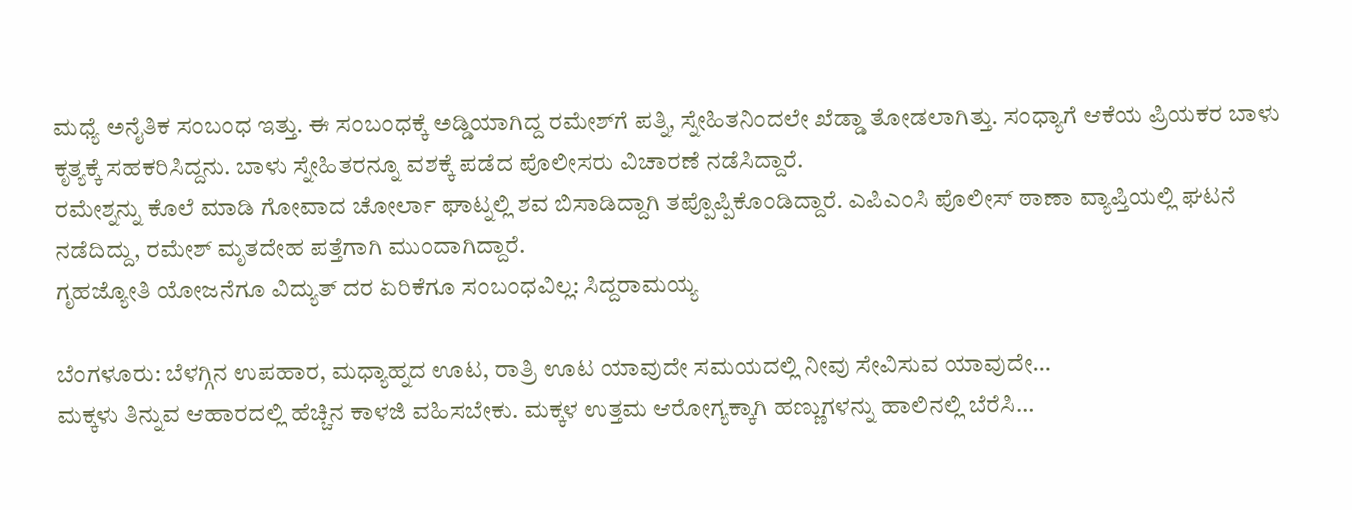ಮಧ್ಯೆ ಅನೈತಿಕ ಸಂಬಂಧ ಇತ್ತು. ಈ ಸಂಬಂಧಕ್ಕೆ ಅಡ್ಡಿಯಾಗಿದ್ದ ರಮೇಶ್‌ಗೆ ಪತ್ನಿ, ಸ್ನೇಹಿತನಿಂದಲೇ ಖೆಡ್ಡಾ ತೋಡಲಾಗಿತ್ತು. ಸಂಧ್ಯಾಗೆ ಆಕೆಯ ಪ್ರಿಯಕರ ಬಾಳು ಕೃತ್ಯಕ್ಕೆ ಸಹಕರಿಸಿದ್ದನು. ಬಾಳು ಸ್ನೇಹಿತರನ್ನೂ ವಶಕ್ಕೆ ಪಡೆದ ಪೊಲೀಸರು ವಿಚಾರಣೆ ನಡೆಸಿದ್ದಾರೆ.
ರಮೇಶ್ನನ್ನು ಕೊಲೆ ಮಾಡಿ ಗೋವಾದ ಚೋರ್ಲಾ ಘಾಟ್ನಲ್ಲಿ ಶವ ಬಿಸಾಡಿದ್ದಾಗಿ ತಪ್ಪೊಪ್ಪಿಕೊಂಡಿದ್ದಾರೆ. ಎಪಿಎಂಸಿ ಪೊಲೀಸ್ ಠಾಣಾ ವ್ಯಾಪ್ತಿಯಲ್ಲಿ ಘಟನೆ ನಡೆದಿದ್ದು, ರಮೇಶ್ ಮೃತದೇಹ ಪತ್ತೆಗಾಗಿ ಮುಂದಾಗಿದ್ದಾರೆ.
ಗೃಹಜ್ಯೋತಿ ಯೋಜನೆಗೂ ವಿದ್ಯುತ್ ದರ ಏರಿಕೆಗೂ ಸಂಬಂಧವಿಲ್ಲ: ಸಿದ್ದರಾಮಯ್ಯ

ಬೆಂಗಳೂರು: ಬೆಳಗ್ಗಿನ ಉಪಹಾರ, ಮಧ್ಯಾಹ್ನದ ಊಟ, ರಾತ್ರಿ ಊಟ ಯಾವುದೇ ಸಮಯದಲ್ಲಿ ನೀವು ಸೇವಿಸುವ ಯಾವುದೇ…
ಮಕ್ಕಳು ತಿನ್ನುವ ಆಹಾರದಲ್ಲಿ ಹೆಚ್ಚಿನ ಕಾಳಜಿ ವಹಿಸಬೇಕು. ಮಕ್ಕಳ ಉತ್ತಮ ಆರೋಗ್ಯಕ್ಕಾಗಿ ಹಣ್ಣುಗಳನ್ನು ಹಾಲಿನಲ್ಲಿ ಬೆರೆಸಿ…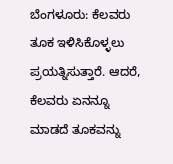ಬೆಂಗಳೂರು: ಕೆಲವರು ತೂಕ ಇಳಿಸಿಕೊಳ್ಳಲು ಪ್ರಯತ್ನಿಸುತ್ತಾರೆ. ಆದರೆ, ಕೆಲವರು ಏನನ್ನೂ ಮಾಡದೆ ತೂಕವನ್ನು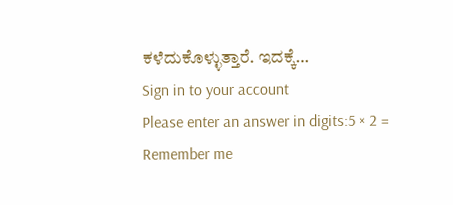ಕಳೆದುಕೊಳ್ಳುತ್ತಾರೆ. ಇದಕ್ಕೆ…
Sign in to your account
Please enter an answer in digits:5 × 2 =
Remember me